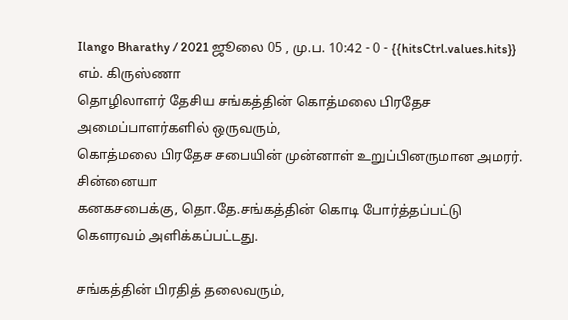Ilango Bharathy / 2021 ஜூலை 05 , மு.ப. 10:42 - 0 - {{hitsCtrl.values.hits}}
எம். கிருஸ்ணா
தொழிலாளர் தேசிய சங்கத்தின் கொத்மலை பிரதேச அமைப்பாளர்களில் ஒருவரும்,
கொத்மலை பிரதேச சபையின் முன்னாள் உறுப்பினருமான அமரர். சின்னையா
கனகசபைக்கு, தொ.தே.சங்கத்தின் கொடி போர்த்தப்பட்டு கௌரவம் அளிக்கப்பட்டது.

சங்கத்தின் பிரதித் தலைவரும்,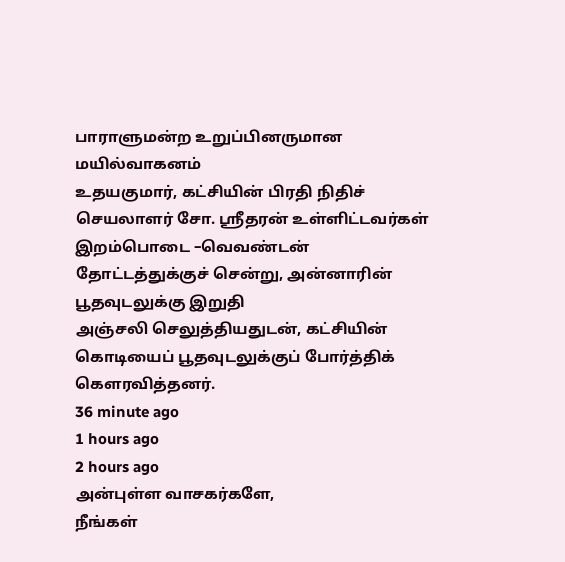பாராளுமன்ற உறுப்பினருமான மயில்வாகனம்
உதயகுமார், கட்சியின் பிரதி நிதிச் செயலாளர் சோ. ஸ்ரீதரன் உள்ளிட்டவர்கள்
இறம்பொடை –வெவண்டன் தோட்டத்துக்குச் சென்று, அன்னாரின் பூதவுடலுக்கு இறுதி
அஞ்சலி செலுத்தியதுடன், கட்சியின் கொடியைப் பூதவுடலுக்குப் போர்த்திக் கௌரவித்தனர்.
36 minute ago
1 hours ago
2 hours ago
அன்புள்ள வாசகர்களே,
நீங்கள்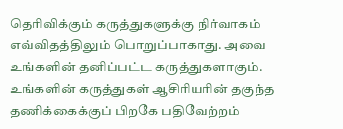தெரிவிக்கும் கருத்துகளுக்கு நிர்வாகம் எவ்விதத்திலும் பொறுப்பாகாது. அவை உங்களின் தனிப்பட்ட கருத்துகளாகும். உங்களின் கருத்துகள் ஆசிரியரின் தகுந்த தணிக்கைக்குப் பிறகே பதிவேற்றம்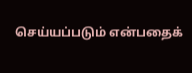செய்யப்படும் என்பதைக்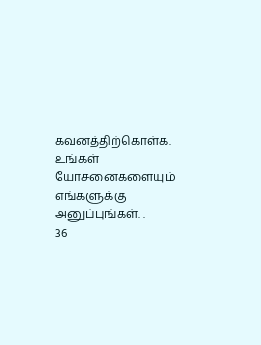கவனத்திற்கொள்க. உங்கள் யோசனைகளையும் எங்களுக்கு அனுப்புங்கள். .
36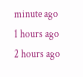minute ago
1 hours ago
2 hours ago